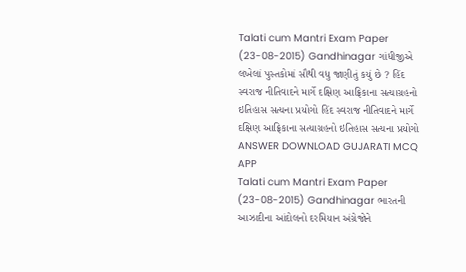Talati cum Mantri Exam Paper (23-08-2015) Gandhinagar ગાંધીજીએ લખેલાં પુસ્તકોમાં સૌથી વધુ જાણીતું કયું છે ? હિંદ સ્વરાજ નીતિવાદને માર્ગે દક્ષિણ આફ્રિકાના સત્યાગ્રહનો ઇતિહાસ સત્યના પ્રયોગો હિંદ સ્વરાજ નીતિવાદને માર્ગે દક્ષિણ આફ્રિકાના સત્યાગ્રહનો ઇતિહાસ સત્યના પ્રયોગો ANSWER DOWNLOAD GUJARATI MCQ APP
Talati cum Mantri Exam Paper (23-08-2015) Gandhinagar ભારતની આઝાદીના આંદોલનો દરમિયાન અંગ્રેજોને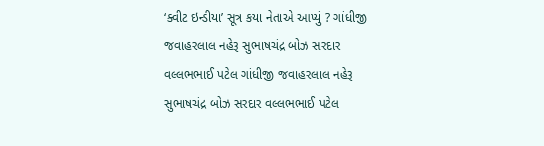‘ક્વીટ ઇન્ડીયા’ સૂત્ર કયા નેતાએ આપ્યું ? ગાંધીજી જવાહરલાલ નહેરૂ સુભાષચંદ્ર બોઝ સરદાર વલ્લભભાઈ પટેલ ગાંધીજી જવાહરલાલ નહેરૂ સુભાષચંદ્ર બોઝ સરદાર વલ્લભભાઈ પટેલ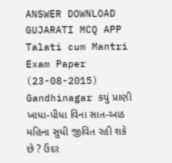ANSWER DOWNLOAD GUJARATI MCQ APP
Talati cum Mantri Exam Paper (23-08-2015) Gandhinagar કયું પ્રાણી ખાધા-પીધા વિના સાત-આઠ મહિના સુધી જીવિત રહી શકે છે ? ઉંદર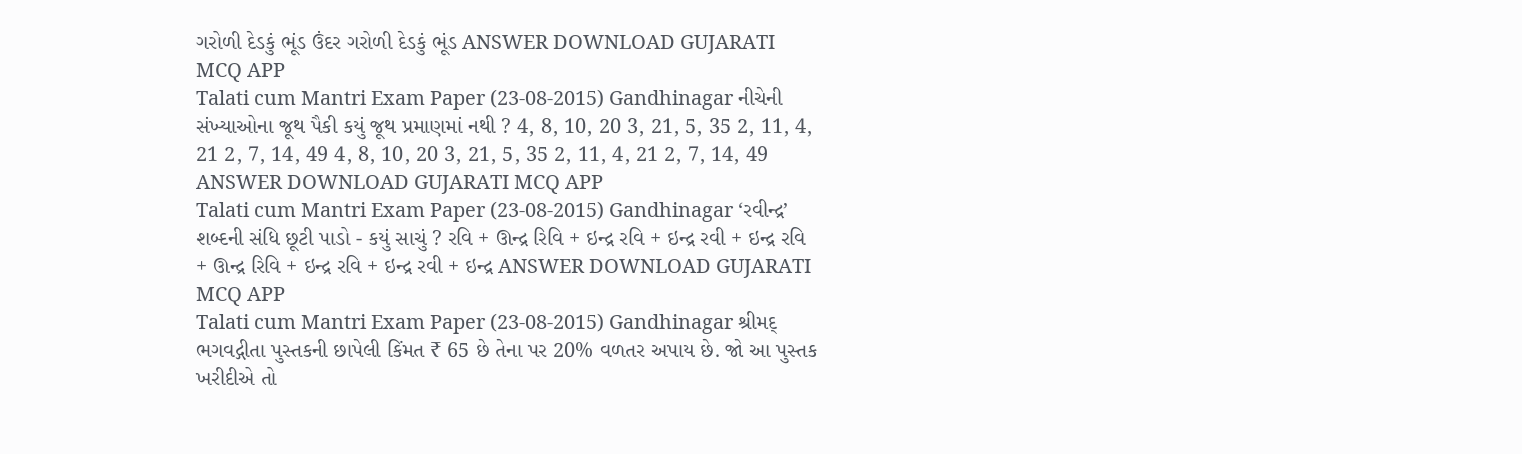ગરોળી દેડકું ભૂંડ ઉંદર ગરોળી દેડકું ભૂંડ ANSWER DOWNLOAD GUJARATI MCQ APP
Talati cum Mantri Exam Paper (23-08-2015) Gandhinagar નીચેની સંખ્યાઓના જૂથ પૈકી કયું જૂથ પ્રમાણમાં નથી ? 4, 8, 10, 20 3, 21, 5, 35 2, 11, 4, 21 2, 7, 14, 49 4, 8, 10, 20 3, 21, 5, 35 2, 11, 4, 21 2, 7, 14, 49 ANSWER DOWNLOAD GUJARATI MCQ APP
Talati cum Mantri Exam Paper (23-08-2015) Gandhinagar ‘રવીન્દ્ર’ શબ્દની સંધિ છૂટી પાડો - કયું સાચું ? રવિ + ઊન્દ્ર રિવિ + ઇન્દ્ર રવિ + ઇન્દ્ર રવી + ઇન્દ્ર રવિ + ઊન્દ્ર રિવિ + ઇન્દ્ર રવિ + ઇન્દ્ર રવી + ઇન્દ્ર ANSWER DOWNLOAD GUJARATI MCQ APP
Talati cum Mantri Exam Paper (23-08-2015) Gandhinagar શ્રીમદ્ ભગવદ્ગીતા પુસ્તકની છાપેલી કિંમત ₹ 65 છે તેના પર 20% વળતર અપાય છે. જો આ પુસ્તક ખરીદીએ તો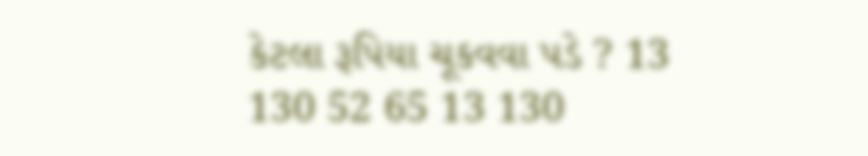કેટલા રૂપિયા ચૂકવવા પડે ? 13 130 52 65 13 130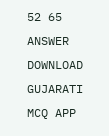52 65 ANSWER DOWNLOAD GUJARATI MCQ APP